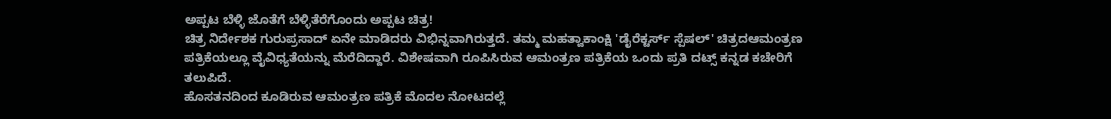ಅಪ್ಪಟ ಬೆಳ್ಳಿ ಜೊತೆಗೆ ಬೆಳ್ಳಿತೆರೆಗೊಂದು ಅಪ್ಪಟ ಚಿತ್ರ!
ಚಿತ್ರ ನಿರ್ದೇಶಕ ಗುರುಪ್ರಸಾದ್ ಏನೇ ಮಾಡಿದರು ವಿಭಿನ್ನವಾಗಿರುತ್ತದೆ. ತಮ್ಮ ಮಹತ್ವಾಕಾಂಕ್ಷಿ 'ಡೈರೆಕ್ಟರ್ಸ್ ಸ್ಪೆಷಲ್' ಚಿತ್ರದಆಮಂತ್ರಣ ಪತ್ರಿಕೆಯಲ್ಲೂ ವೈವಿಧ್ಯತೆಯನ್ನು ಮೆರೆದಿದ್ದಾರೆ. ವಿಶೇಷವಾಗಿ ರೂಪಿಸಿರುವ ಆಮಂತ್ರಣ ಪತ್ರಿಕೆಯ ಒಂದು ಪ್ರತಿ ದಟ್ಸ್ ಕನ್ನಡ ಕಚೇರಿಗೆ ತಲುಪಿದೆ.
ಹೊಸತನದಿಂದ ಕೂಡಿರುವ ಆಮಂತ್ರಣ ಪತ್ರಿಕೆ ಮೊದಲ ನೋಟದಲ್ಲೆ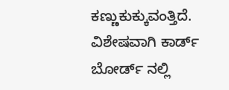ಕಣ್ಣುಕುಕ್ಕುವಂತ್ತಿದೆ. ವಿಶೇಷವಾಗಿ ಕಾರ್ಡ್ ಬೋರ್ಡ್ ನಲ್ಲಿ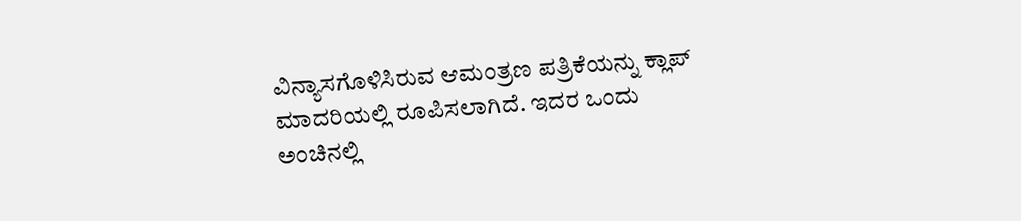ವಿನ್ಯಾಸಗೊಳಿಸಿರುವ ಆಮಂತ್ರಣ ಪತ್ರಿಕೆಯನ್ನು ಕ್ಲಾಪ್ ಮಾದರಿಯಲ್ಲಿ ರೂಪಿಸಲಾಗಿದೆ. ಇದರ ಒಂದು ಅಂಚಿನಲ್ಲಿ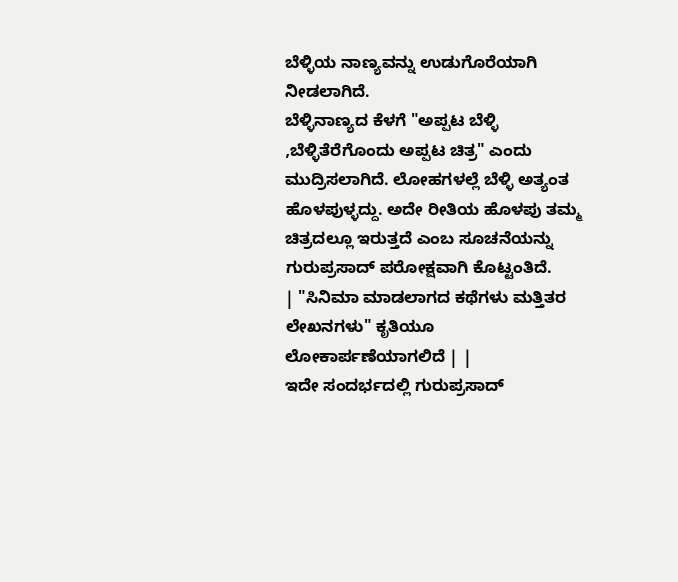ಬೆಳ್ಳಿಯ ನಾಣ್ಯವನ್ನು ಉಡುಗೊರೆಯಾಗಿ ನೀಡಲಾಗಿದೆ.
ಬೆಳ್ಳಿನಾಣ್ಯದ ಕೆಳಗೆ "ಅಪ್ಪಟ ಬೆಳ್ಳಿ ,ಬೆಳ್ಳಿತೆರೆಗೊಂದು ಅಪ್ಪಟ ಚಿತ್ರ" ಎಂದು ಮುದ್ರಿಸಲಾಗಿದೆ. ಲೋಹಗಳಲ್ಲೆ ಬೆಳ್ಳಿ ಅತ್ಯಂತ ಹೊಳಪುಳ್ಳದ್ದು. ಅದೇ ರೀತಿಯ ಹೊಳಪು ತಮ್ಮ ಚಿತ್ರದಲ್ಲೂ ಇರುತ್ತದೆ ಎಂಬ ಸೂಚನೆಯನ್ನು ಗುರುಪ್ರಸಾದ್ ಪರೋಕ್ಷವಾಗಿ ಕೊಟ್ಟಂತಿದೆ.
| "ಸಿನಿಮಾ ಮಾಡಲಾಗದ ಕಥೆಗಳು ಮತ್ತಿತರ ಲೇಖನಗಳು" ಕೃತಿಯೂ ಲೋಕಾರ್ಪಣೆಯಾಗಲಿದೆ | |
ಇದೇ ಸಂದರ್ಭದಲ್ಲಿ ಗುರುಪ್ರಸಾದ್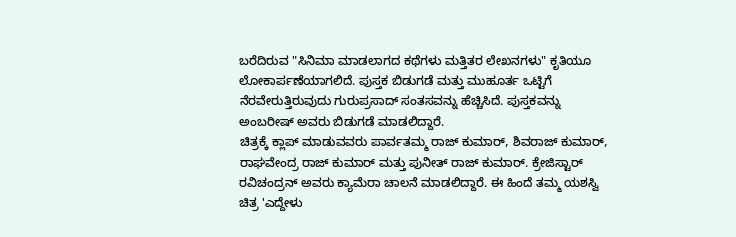ಬರೆದಿರುವ "ಸಿನಿಮಾ ಮಾಡಲಾಗದ ಕಥೆಗಳು ಮತ್ತಿತರ ಲೇಖನಗಳು" ಕೃತಿಯೂ ಲೋಕಾರ್ಪಣೆಯಾಗಲಿದೆ. ಪುಸ್ತಕ ಬಿಡುಗಡೆ ಮತ್ತು ಮುಹೂರ್ತ ಒಟ್ಟಿಗೆ ನೆರವೇರುತ್ತಿರುವುದು ಗುರುಪ್ರಸಾದ್ ಸಂತಸವನ್ನು ಹೆಚ್ಚಿಸಿದೆ. ಪುಸ್ತಕವನ್ನು ಅಂಬರೀಷ್ ಅವರು ಬಿಡುಗಡೆ ಮಾಡಲಿದ್ದಾರೆ.
ಚಿತ್ರಕ್ಕೆ ಕ್ಲಾಪ್ ಮಾಡುವವರು ಪಾರ್ವತಮ್ಮ ರಾಜ್ ಕುಮಾರ್, ಶಿವರಾಜ್ ಕುಮಾರ್, ರಾಘವೇಂದ್ರ ರಾಜ್ ಕುಮಾರ್ ಮತ್ತು ಪುನೀತ್ ರಾಜ್ ಕುಮಾರ್. ಕ್ರೇಜಿಸ್ಟಾರ್ ರವಿಚಂದ್ರನ್ ಅವರು ಕ್ಯಾಮೆರಾ ಚಾಲನೆ ಮಾಡಲಿದ್ದಾರೆ. ಈ ಹಿಂದೆ ತಮ್ಮ ಯಶಸ್ವಿ ಚಿತ್ರ 'ಎದ್ದೇಳು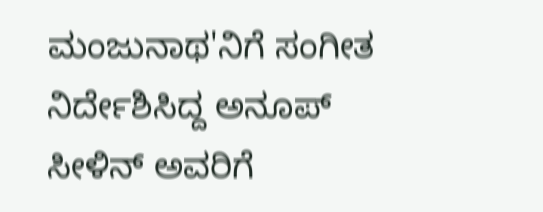ಮಂಜುನಾಥ'ನಿಗೆ ಸಂಗೀತ ನಿರ್ದೇಶಿಸಿದ್ದ ಅನೂಪ್ ಸೀಳಿನ್ ಅವರಿಗೆ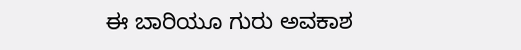ಈ ಬಾರಿಯೂ ಗುರು ಅವಕಾಶ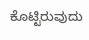ಕೊಟ್ಟಿರುವುದು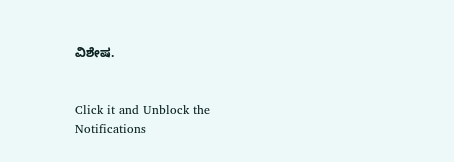ವಿಶೇಷ.


Click it and Unblock the Notifications